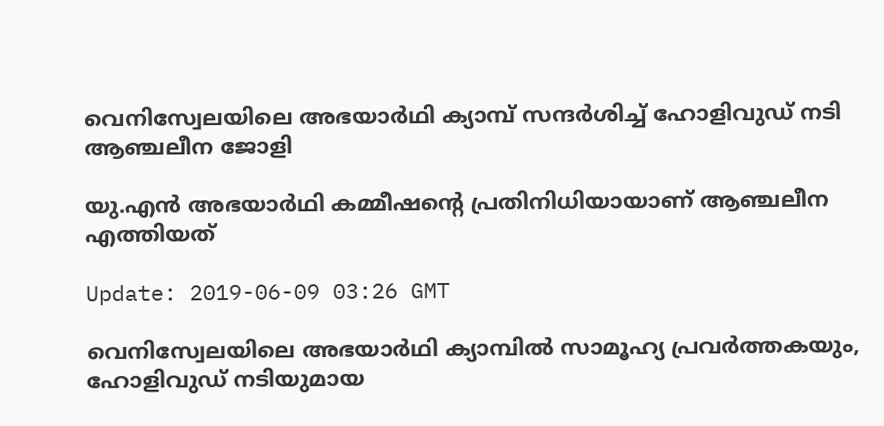വെനിസ്വേലയിലെ അഭയാര്‍ഥി ക്യാമ്പ് സന്ദര്‍ശിച്ച് ഹോളിവുഡ് നടി ആഞ്ചലീന ജോളി

യു.എന്‍ അഭയാര്‍ഥി കമ്മീഷന്റെ പ്രതിനിധിയായാണ് ആഞ്ചലീന എത്തിയത്

Update: 2019-06-09 03:26 GMT

വെനിസ്വേലയിലെ അഭയാര്‍ഥി ക്യാമ്പില്‍ സാമൂഹ്യ പ്രവര്‍ത്തകയും, ഹോളിവുഡ് നടിയുമായ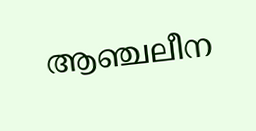ആഞ്ചലീന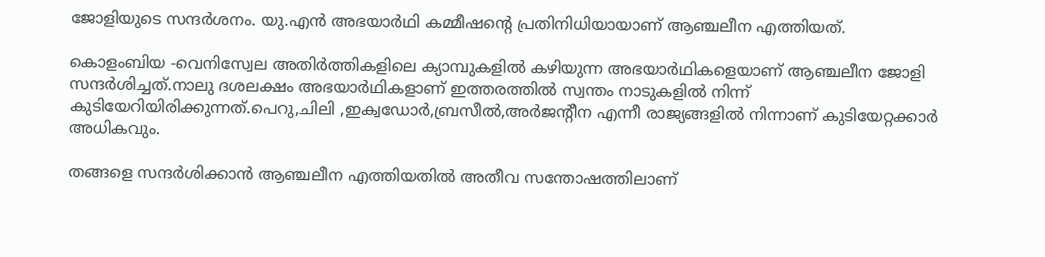ജോളിയുടെ സന്ദര്‍ശനം. യു.എന്‍ അഭയാര്‍ഥി കമ്മീഷന്റെ പ്രതിനിധിയായാണ് ആഞ്ചലീന എത്തിയത്.

കൊളംബിയ -വെനിസ്വേല അതിര്‍ത്തികളിലെ ക്യാമ്പുകളില്‍ കഴിയുന്ന അഭയാര്‍ഥികളെയാണ് ആഞ്ചലീന ജോളി സന്ദര്‍ശിച്ചത്.നാലു ദശലക്ഷം അഭയാര്‍ഥികളാണ് ഇത്തരത്തില്‍ സ്വന്തം നാടുകളില്‍ നിന്ന് കുടിയേറിയിരിക്കുന്നത്.പെറു,ചിലി ,ഇക്വഡോര്‍,ബ്രസീല്‍,അര്‍ജന്റീന എന്നീ രാജ്യങ്ങളില്‍ നിന്നാണ് കുടിയേറ്റക്കാര്‍ അധികവും.

തങ്ങളെ സന്ദര്‍ശിക്കാന്‍ ആഞ്ചലീന എത്തിയതില്‍ അതീവ സന്തോഷത്തിലാണ്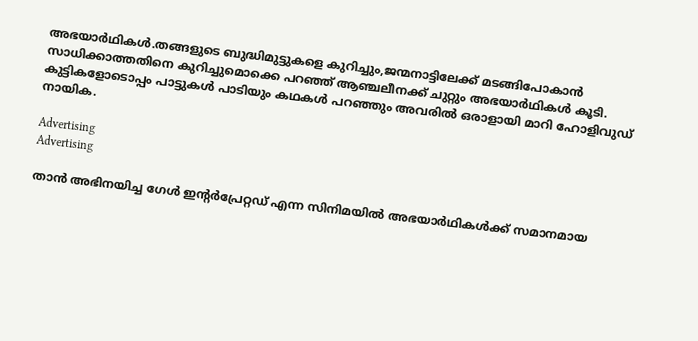അഭയാര്‍ഥികള്‍.തങ്ങളുടെ ബുദ്ധിമുട്ടുകളെ കുറിച്ചും,ജന്മനാട്ടിലേക്ക് മടങ്ങിപോകാന്‍ സാധിക്കാത്തതിനെ കുറിച്ചുമൊക്കെ പറഞ്ഞ് ആഞ്ചലീനക്ക് ചുറ്റും അഭയാര്‍ഥികള്‍ കൂടി. കുട്ടികളോടൊപ്പം പാട്ടുകള്‍ പാടിയും കഥകള്‍ പറഞ്ഞും അവരില്‍ ഒരാളായി മാറി ഹോളിവുഡ് നായിക.

Advertising
Advertising

താന്‍ അഭിനയിച്ച ഗേള്‍ ഇന്റര്‍പ്രേറ്റഡ് എന്ന സിനിമയില്‍ അഭയാര്‍ഥികള്‍ക്ക് സമാനമായ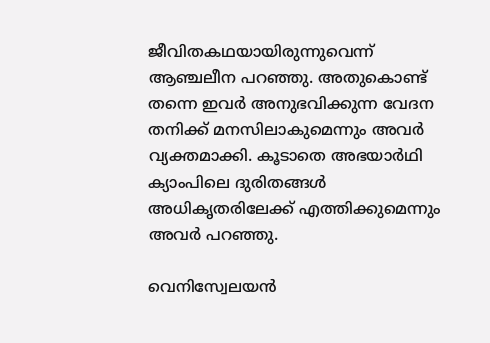ജീവിതകഥയായിരുന്നുവെന്ന് ആഞ്ചലീന പറഞ്ഞു. അതുകൊണ്ട് തന്നെ ഇവര്‍ അനുഭവിക്കുന്ന വേദന തനിക്ക് മനസിലാകുമെന്നും അവര്‍ വ്യക്തമാക്കി. കൂടാതെ അഭയാര്‍ഥി ക്യാംപിലെ ദുരിതങ്ങള്‍ അധികൃതരിലേക്ക് എത്തിക്കുമെന്നും അവര്‍ പറഞ്ഞു.

വെനിസ്വേലയന്‍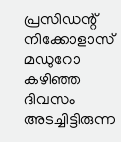പ്രസിഡന്റ് നിക്കോളാസ് മഡുറോ കഴിഞ്ഞ ദിവസം അടച്ചിട്ടിരുന്ന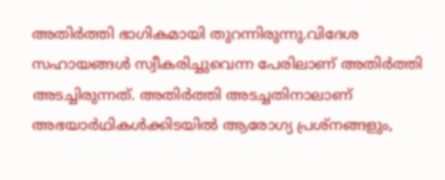അതിര്‍ത്തി ഭാഗികമായി തുറന്നിരുന്നു.വിദേശ സഹായങ്ങള്‍ സ്വീകരിച്ചുവെന്ന പേരിലാണ് അതിര്‍ത്തി അടച്ചിരുന്നത്. അതിര്‍ത്തി അടച്ചതിനാലാണ് അഭയാര്‍ഥികള്‍ക്കിടയില്‍ ആരോഗ്യ പ്രശ്നങ്ങളും,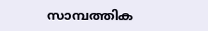സാമ്പത്തിക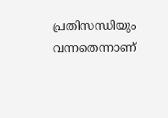പ്രതിസന്ധിയും വന്നതെന്നാണ്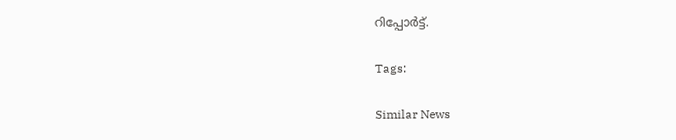റിപ്പോര്‍ട്ട്.

Tags:

Similar News